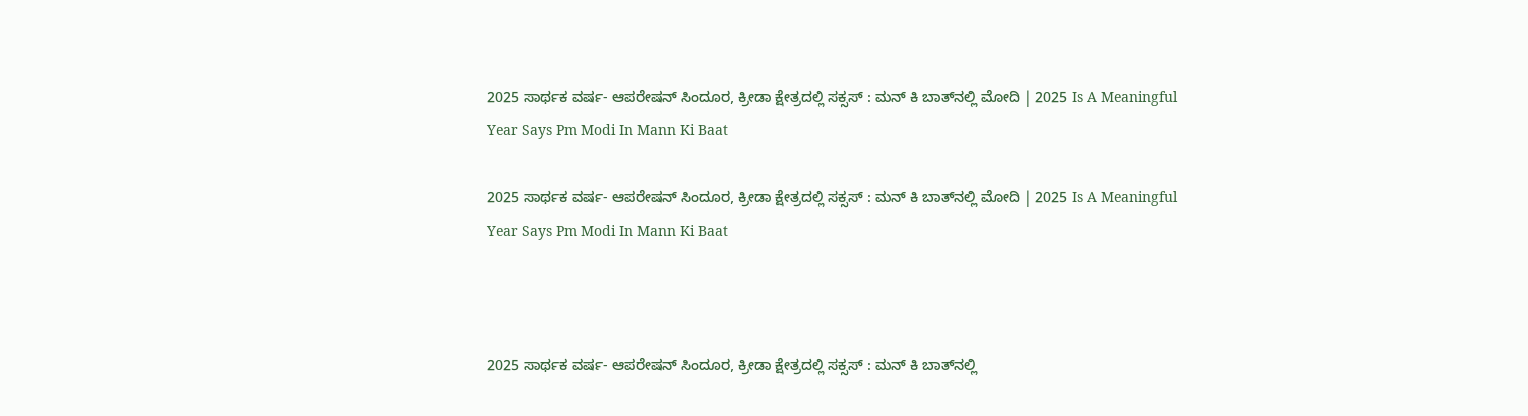2025 ಸಾರ್ಥಕ ವರ್ಷ- ಆಪರೇಷನ್‌ ಸಿಂದೂರ, ಕ್ರೀಡಾ ಕ್ಷೇತ್ರದಲ್ಲಿ ಸಕ್ಸಸ್‌ : ಮನ್‌ ಕಿ ಬಾತ್‌ನಲ್ಲಿ ಮೋದಿ | 2025 Is A Meaningful Year Says Pm Modi In Mann Ki Baat

2025 ಸಾರ್ಥಕ ವರ್ಷ- ಆಪರೇಷನ್‌ ಸಿಂದೂರ, ಕ್ರೀಡಾ ಕ್ಷೇತ್ರದಲ್ಲಿ ಸಕ್ಸಸ್‌ : ಮನ್‌ ಕಿ ಬಾತ್‌ನಲ್ಲಿ ಮೋದಿ | 2025 Is A Meaningful Year Says Pm Modi In Mann Ki Baat



2025 ಸಾರ್ಥಕ ವರ್ಷ- ಆಪರೇಷನ್‌ ಸಿಂದೂರ, ಕ್ರೀಡಾ ಕ್ಷೇತ್ರದಲ್ಲಿ ಸಕ್ಸಸ್‌ : ಮನ್‌ ಕಿ ಬಾತ್‌ನಲ್ಲಿ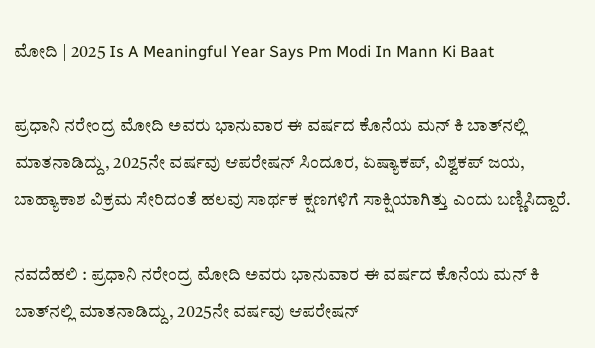ಮೋದಿ | 2025 Is A Meaningful Year Says Pm Modi In Mann Ki Baat

ಪ್ರಧಾನಿ ನರೇಂದ್ರ ಮೋದಿ ಅವರು ಭಾನುವಾರ ಈ ವರ್ಷದ ಕೊನೆಯ ಮನ್‌ ಕಿ ಬಾತ್‌ನಲ್ಲಿ ಮಾತನಾಡಿದ್ದು, 2025ನೇ ವರ್ಷವು ಆಪರೇಷನ್‌ ಸಿಂದೂರ, ಏಷ್ಯಾಕಪ್‌, ವಿಶ್ವಕಪ್‌ ಜಯ, ಬಾಹ್ಯಾಕಾಶ ವಿಕ್ರಮ ಸೇರಿದಂತೆ ಹಲವು ಸಾರ್ಥಕ ಕ್ಷಣಗಳಿಗೆ ಸಾಕ್ಷಿಯಾಗಿತ್ತು ಎಂದು ಬಣ್ಣಿಸಿದ್ದಾರೆ.

ನವದೆಹಲಿ : ಪ್ರಧಾನಿ ನರೇಂದ್ರ ಮೋದಿ ಅವರು ಭಾನುವಾರ ಈ ವರ್ಷದ ಕೊನೆಯ ಮನ್‌ ಕಿ ಬಾತ್‌ನಲ್ಲಿ ಮಾತನಾಡಿದ್ದು, 2025ನೇ ವರ್ಷವು ಆಪರೇಷನ್‌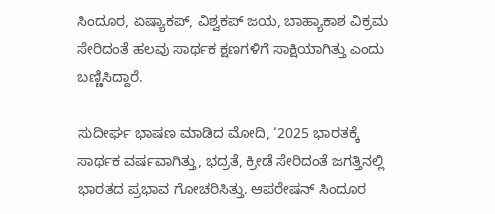ಸಿಂದೂರ, ಏಷ್ಯಾಕಪ್‌, ವಿಶ್ವಕಪ್‌ ಜಯ, ಬಾಹ್ಯಾಕಾಶ ವಿಕ್ರಮ ಸೇರಿದಂತೆ ಹಲವು ಸಾರ್ಥಕ ಕ್ಷಣಗಳಿಗೆ ಸಾಕ್ಷಿಯಾಗಿತ್ತು ಎಂದು ಬಣ್ಣಿಸಿದ್ದಾರೆ.

ಸುದೀರ್ಘ ಭಾಷಣ ಮಾಡಿದ ಮೋದಿ, ‘2025 ಭಾರತಕ್ಕೆ ಸಾರ್ಥಕ ವರ್ಷವಾಗಿತ್ತು, ಭದ್ರತೆ, ಕ್ರೀಡೆ ಸೇರಿದಂತೆ ಜಗತ್ತಿನಲ್ಲಿ ಭಾರತದ ಪ್ರಭಾವ ಗೋಚರಿಸಿತ್ತು. ಆಪರೇಷನ್‌ ಸಿಂದೂರ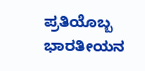ಪ್ರತಿಯೊಬ್ಬ ಭಾರತೀಯನ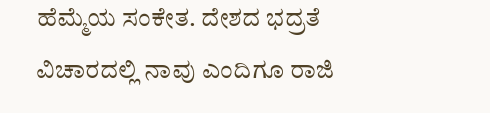ಹೆಮ್ಮೆಯ ಸಂಕೇತ. ದೇಶದ ಭದ್ರತೆ ವಿಚಾರದಲ್ಲಿ ನಾವು ಎಂದಿಗೂ ರಾಜಿ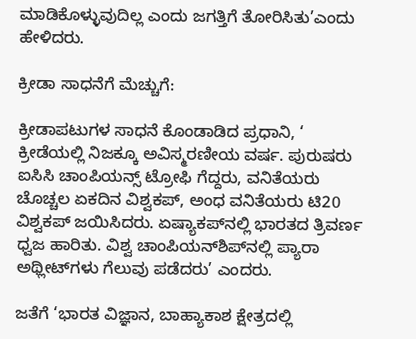ಮಾಡಿಕೊಳ್ಳುವುದಿಲ್ಲ ಎಂದು ಜಗತ್ತಿಗೆ ತೋರಿಸಿತು’ಎಂದು ಹೇಳಿದರು.

ಕ್ರೀಡಾ ಸಾಧನೆಗೆ ಮೆಚ್ಚುಗೆ:

ಕ್ರೀಡಾಪಟುಗಳ ಸಾಧನೆ ಕೊಂಡಾಡಿದ ಪ್ರಧಾನಿ, ‘ ಕ್ರೀಡೆಯಲ್ಲಿ ನಿಜಕ್ಕೂ ಅವಿಸ್ಮರಣೀಯ ವರ್ಷ. ಪುರುಷರು ಐಸಿಸಿ ಚಾಂಪಿಯನ್ಸ್‌ ಟ್ರೋಫಿ ಗೆದ್ದರು, ವನಿತೆಯರು ಚೊಚ್ಚಲ ಏಕದಿನ ವಿಶ್ವಕಪ್‌, ಅಂಧ ವನಿತೆಯರು ಟಿ20 ವಿಶ್ವಕಪ್‌ ಜಯಿಸಿದರು. ಏಷ್ಯಾಕಪ್‌ನಲ್ಲಿ ಭಾರತದ ತ್ರಿವರ್ಣ ಧ್ವಜ ಹಾರಿತು. ವಿಶ್ವ ಚಾಂಪಿಯನ್‌ಶಿಪ್‌ನಲ್ಲಿ ಪ್ಯಾರಾ ಅಥ್ಲೀಟ್‌ಗಳು ಗೆಲುವು ಪಡೆದರು’ ಎಂದರು.

ಜತೆಗೆ ‘ಭಾರತ ವಿಜ್ಞಾನ, ಬಾಹ್ಯಾಕಾಶ ಕ್ಷೇತ್ರದಲ್ಲಿ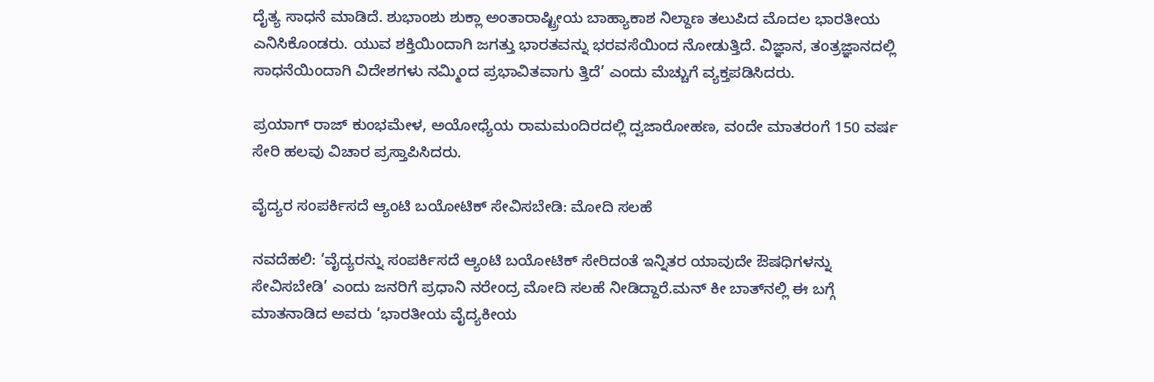ದೈತ್ಯ ಸಾಧನೆ ಮಾಡಿದೆ. ಶುಭಾಂಶು ಶುಕ್ಲಾ ಅಂತಾರಾಷ್ಟ್ರೀಯ ಬಾಹ್ಯಾಕಾಶ ನಿಲ್ದಾಣ ತಲುಪಿದ ಮೊದಲ ಭಾರತೀಯ ಎನಿಸಿಕೊಂಡರು. ಯುವ ಶಕ್ತಿಯಿಂದಾಗಿ ಜಗತ್ತು ಭಾರತವನ್ನು ಭರವಸೆಯಿಂದ ನೋಡುತ್ತಿದೆ. ವಿಜ್ಞಾನ, ತಂತ್ರಜ್ಞಾನದಲ್ಲಿ ಸಾಧನೆಯಿಂದಾಗಿ ವಿದೇಶಗಳು ನಮ್ಮಿಂದ ಪ್ರಭಾವಿತವಾಗು ತ್ತಿದೆ’ ಎಂದು ಮೆಚ್ಚುಗೆ ವ್ಯಕ್ತಪಡಿಸಿದರು.

ಪ್ರಯಾಗ್‌ ರಾಜ್‌ ಕುಂಭಮೇಳ, ಅಯೋಧ್ಯೆಯ ರಾಮಮಂದಿರದಲ್ಲಿ ದ್ವಜಾರೋಹಣ, ವಂದೇ ಮಾತರಂಗೆ 150 ವರ್ಷ ಸೇರಿ ಹಲವು ವಿಚಾರ ಪ್ರಸ್ತಾಪಿಸಿದರು.

ವೈದ್ಯರ ಸಂಪರ್ಕಿಸದೆ ಆ್ಯಂಟಿ ಬಯೋಟಿಕ್‌ ಸೇವಿಸಬೇಡಿ: ಮೋದಿ ಸಲಹೆ

ನವದೆಹಲಿ: ‘ವೈದ್ಯರನ್ನು ಸಂಪರ್ಕಿಸದೆ ಆ್ಯಂಟಿ ಬಯೋಟಿಕ್‌ ಸೇರಿದಂತೆ ಇನ್ನಿತರ ಯಾವುದೇ ಔಷಧಿಗಳನ್ನು ಸೇವಿಸಬೇಡಿ’ ಎಂದು ಜನರಿಗೆ ಪ್ರಧಾನಿ ನರೇಂದ್ರ ಮೋದಿ ಸಲಹೆ ನೀಡಿದ್ದಾರೆ.ಮನ್‌ ಕೀ ಬಾತ್‌ನಲ್ಲಿ ಈ ಬಗ್ಗೆ ಮಾತನಾಡಿದ ಅವರು ‘ಭಾರತೀಯ ವೈದ್ಯಕೀಯ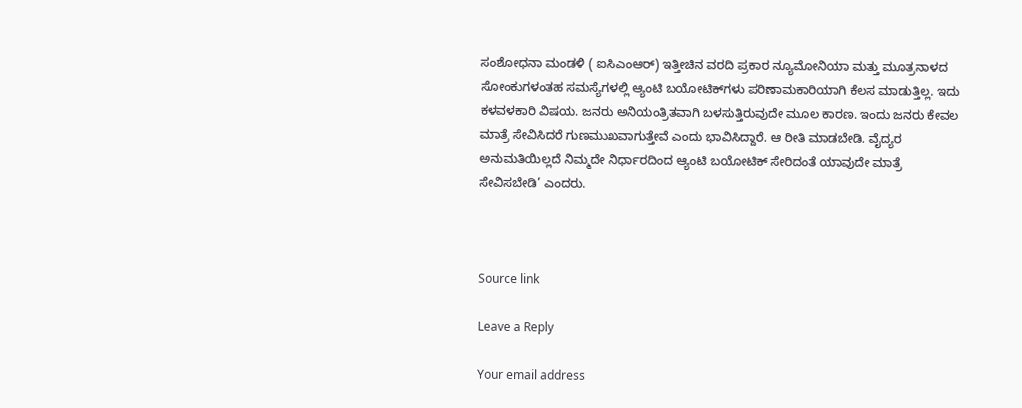ಸಂಶೋಧನಾ ಮಂಡಳಿ ( ಐಸಿಎಂಆರ್‌) ಇತ್ತೀಚಿನ ವರದಿ ಪ್ರಕಾರ ನ್ಯೂಮೋನಿಯಾ ಮತ್ತು ಮೂತ್ರನಾಳದ ಸೋಂಕುಗಳಂತಹ ಸಮಸ್ಯೆಗಳಲ್ಲಿ ಆ್ಯಂಟಿ ಬಯೋಟಿಕ್‌ಗಳು ಪರಿಣಾಮಕಾರಿಯಾಗಿ ಕೆಲಸ ಮಾಡುತ್ತಿಲ್ಲ. ಇದು ಕಳವಳಕಾರಿ ವಿಷಯ. ಜನರು ಅನಿಯಂತ್ರಿತವಾಗಿ ಬಳಸುತ್ತಿರುವುದೇ ಮೂಲ ಕಾರಣ. ಇಂದು ಜನರು ಕೇವಲ ಮಾತ್ರೆ ಸೇವಿಸಿದರೆ ಗುಣಮುಖವಾಗುತ್ತೇವೆ ಎಂದು ಭಾವಿಸಿದ್ದಾರೆ. ಆ ರೀತಿ ಮಾಡಬೇಡಿ. ವೈದ್ಯರ ಅನುಮತಿಯಿಲ್ಲದೆ ನಿಮ್ಮದೇ ನಿರ್ಧಾರದಿಂದ ಆ್ಯಂಟಿ ಬಯೋಟಿಕ್‌ ಸೇರಿದಂತೆ ಯಾವುದೇ ಮಾತ್ರೆ ಸೇವಿಸಬೇಡಿ’ ಎಂದರು.



Source link

Leave a Reply

Your email address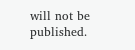will not be published.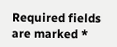Required fields are marked *